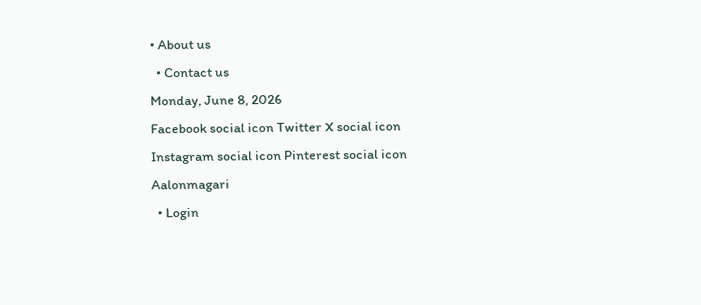• About us
  • Contact us
Monday, June 8, 2026
Facebook social icon Twitter X social icon Instagram social icon Pinterest social icon
Aalonmagari
  • Login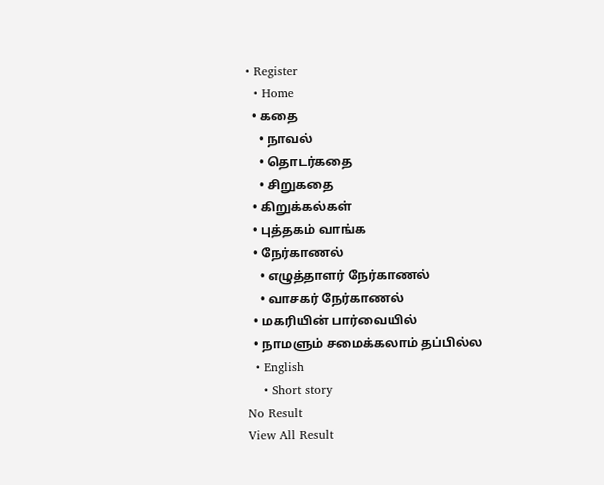• Register
  • Home
  • கதை
    • நாவல்
    • தொடர்கதை
    • சிறுகதை
  • கிறுக்கல்கள்
  • புத்தகம் வாங்க
  • நேர்காணல்
    • எழுத்தாளர் நேர்காணல்
    • வாசகர் நேர்காணல்
  • மகரியின் பார்வையில்
  • நாமளும் சமைக்கலாம் தப்பில்ல
  • English
    • Short story
No Result
View All Result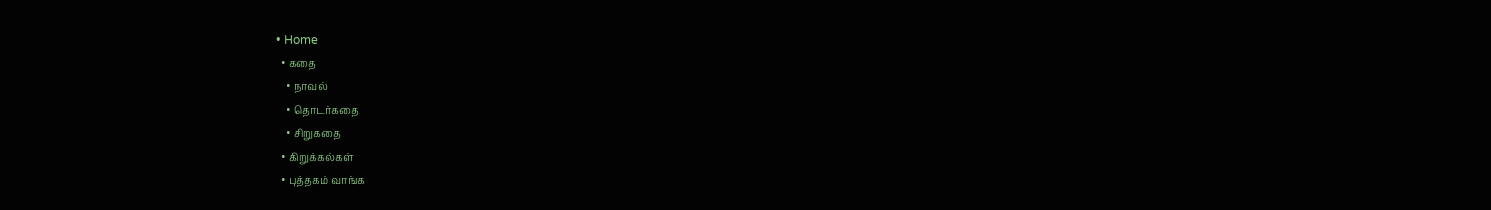• Home
  • கதை
    • நாவல்
    • தொடர்கதை
    • சிறுகதை
  • கிறுக்கல்கள்
  • புத்தகம் வாங்க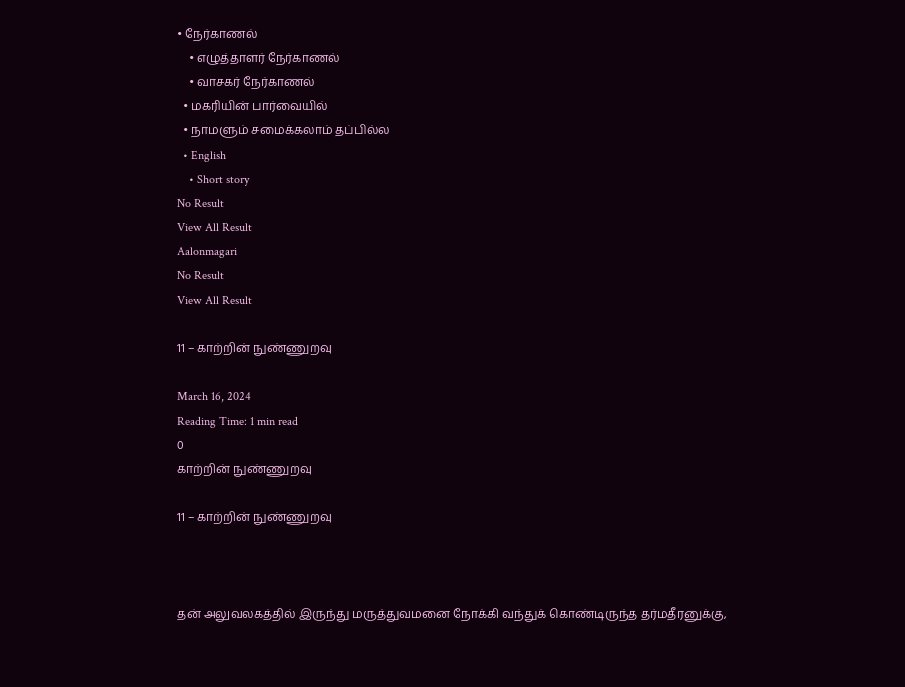• நேர்காணல்
    • எழுத்தாளர் நேர்காணல்
    • வாசகர் நேர்காணல்
  • மகரியின் பார்வையில்
  • நாமளும் சமைக்கலாம் தப்பில்ல
  • English
    • Short story
No Result
View All Result
Aalonmagari
No Result
View All Result

11 – காற்றின் நுண்ணுறவு

March 16, 2024
Reading Time: 1 min read
0
காற்றின் நுண்ணுறவு

11 – காற்றின் நுண்ணுறவு



தன் அலுவலகத்தில் இருந்து மருத்துவமனை நோக்கி வந்துக் கொண்டிருந்த தர்மதீரனுக்கு,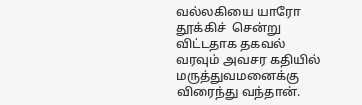வல்லகியை யாரோ தூக்கிச்  சென்று விட்டதாக தகவல் வரவும் அவசர கதியில் மருத்துவமனைக்கு விரைந்து வந்தான்.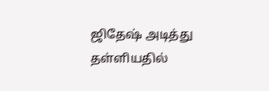ஜிதேஷ் அடித்து தள்ளியதில்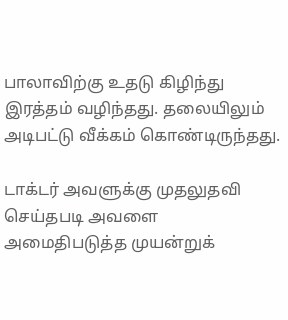பாலாவிற்கு உதடு கிழிந்து இரத்தம் வழிந்தது. தலையிலும் அடிபட்டு வீக்கம் கொண்டிருந்தது.

டாக்டர் அவளுக்கு முதலுதவி செய்தபடி அவளை அமைதிபடுத்த முயன்றுக்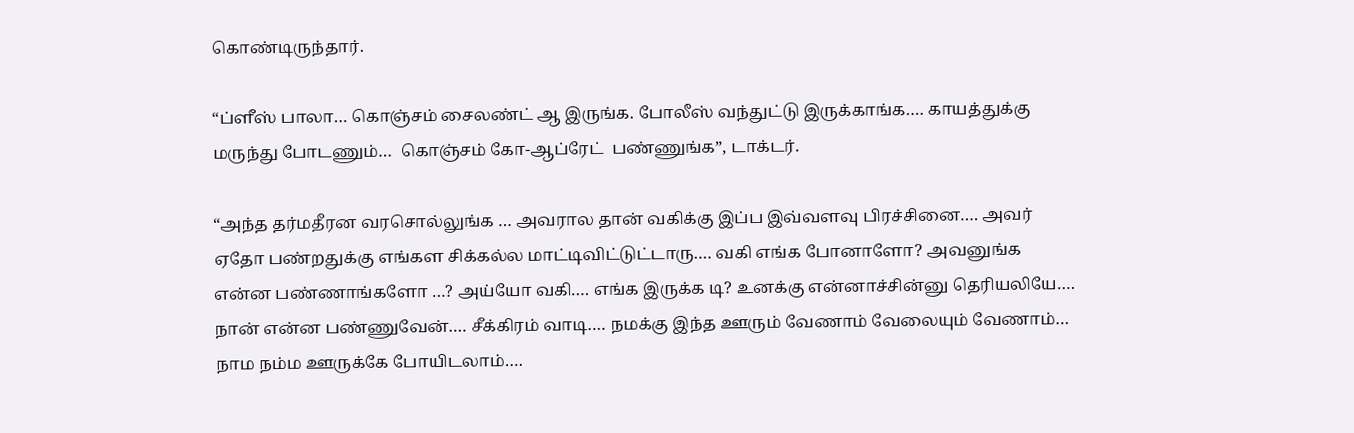கொண்டிருந்தார்.

“ப்ளீஸ் பாலா… கொஞ்சம் சைலண்ட் ஆ இருங்க. போலீஸ் வந்துட்டு இருக்காங்க…. காயத்துக்கு மருந்து போடணும்…  கொஞ்சம் கோ-ஆப்ரேட்  பண்ணுங்க”, டாக்டர்.

“அந்த தர்மதீரன வரசொல்லுங்க … அவரால தான் வகிக்கு இப்ப இவ்வளவு பிரச்சினை…. அவர் ஏதோ பண்றதுக்கு எங்கள சிக்கல்ல மாட்டிவிட்டுட்டாரு…. வகி எங்க போனாளோ? அவனுங்க என்ன பண்ணாங்களோ …? அய்யோ வகி…. எங்க இருக்க டி? உனக்கு என்னாச்சின்னு தெரியலியே…. நான் என்ன பண்ணுவேன்…. சீக்கிரம் வாடி…. நமக்கு இந்த ஊரும் வேணாம் வேலையும் வேணாம்… நாம நம்ம ஊருக்கே போயிடலாம்….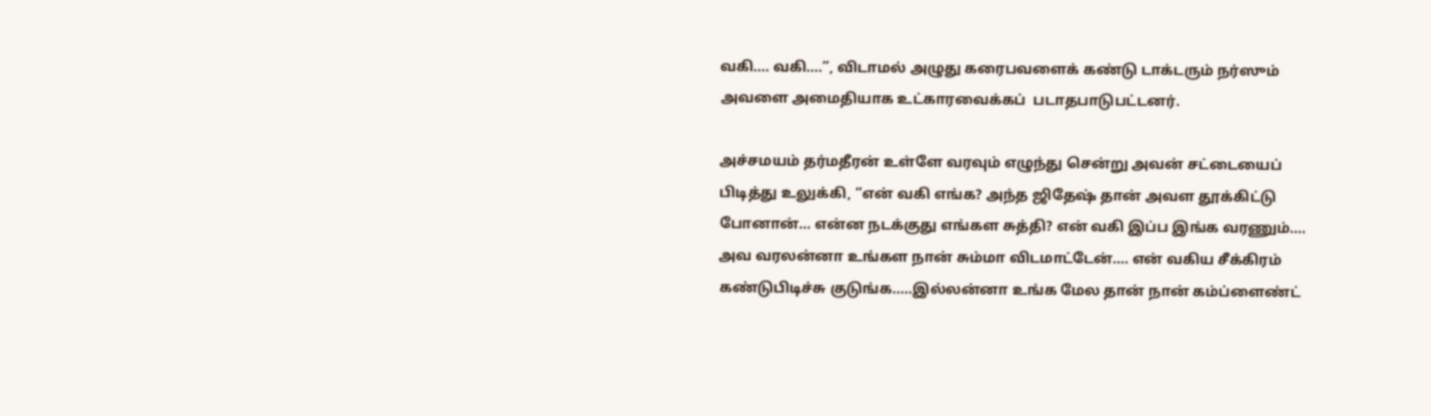வகி…. வகி….”, விடாமல் அழுது கரைபவளைக் கண்டு டாக்டரும் நர்ஸும் அவளை அமைதியாக உட்காரவைக்கப்  படாதபாடுபட்டனர்.

அச்சமயம் தர்மதீரன் உள்ளே வரவும் எழுந்து சென்று அவன் சட்டையைப் பிடித்து உலுக்கி, “என் வகி எங்க? அந்த ஜிதேஷ் தான் அவள தூக்கிட்டு போனான்… என்ன நடக்குது எங்கள சுத்தி? என் வகி இப்ப இங்க வரணும்…. அவ வரலன்னா உங்கள நான் சும்மா விடமாட்டேன்…. என் வகிய சீக்கிரம் கண்டுபிடிச்சு குடுங்க…..இல்லன்னா உங்க மேல தான் நான் கம்ப்ளைண்ட்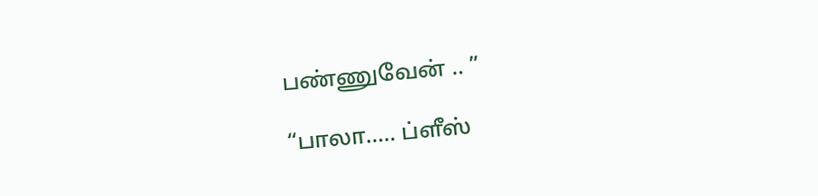பண்ணுவேன் .. ”

“பாலா….. ப்ளீஸ்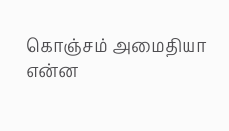கொஞ்சம் அமைதியா என்ன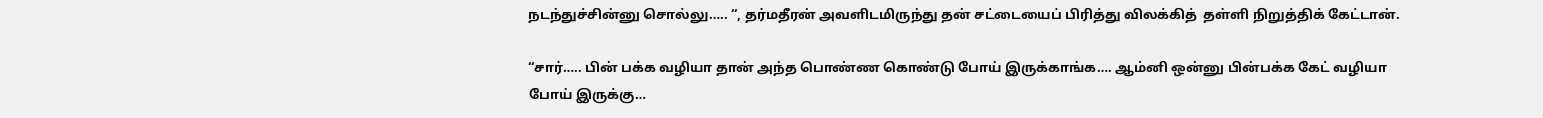நடந்துச்சின்னு சொல்லு….. “, தர்மதீரன் அவளிடமிருந்து தன் சட்டையைப் பிரித்து விலக்கித்  தள்ளி நிறுத்திக் கேட்டான்.

“சார்….. பின் பக்க வழியா தான் அந்த பொண்ண கொண்டு போய் இருக்காங்க…. ஆம்னி ஒன்னு பின்பக்க கேட் வழியா போய் இருக்கு…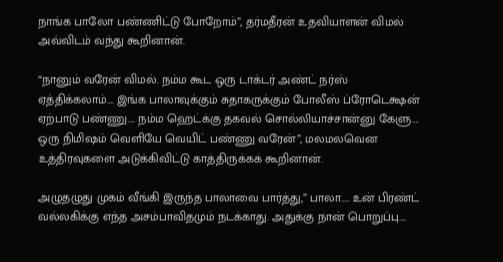நாங்க பாலோ பண்ணிட்டு போறோம்”, தர்மதீரன் உதவியாளன் விமல் அவ்விடம் வந்து கூறினான்.

“நானும் வரேன் விமல். நம்ம கூட ஒரு டாக்டர் அண்ட் நர்ஸ் ஏத்திக்கலாம்…. இங்க பாலாவுக்கும் சுதாகருக்கும் போலீஸ் ப்ரோடெக்ஷன் ஏற்பாடு பண்ணு…. நம்ம ஹெட்க்கு தகவல் சொல்லியாச்சான்னு கேளு…. ஒரு நிமிஷம் வெளியே வெயிட் பண்ணு வரேன்”, மலமலவென உத்திரவுகளை அடுக்கிவிட்டு காத்திருக்கக் கூறினான்.

அழுதழுது முகம் வீங்கி இருந்த பாலாவை பார்த்து,” பாலா….. உன் பிரண்ட் வல்லகிக்கு எந்த அசம்பாவிதமும் நடக்காது. அதுக்கு நான் பொறுப்பு….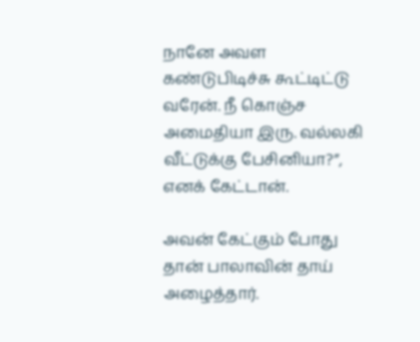நானே அவள கண்டுபிடிச்சு கூட்டிட்டு வரேன். நீ கொஞ்ச அமைதியா இரு. வல்லகி வீட்டுக்கு பேசினியா?”, எனக் கேட்டான்.

அவன் கேட்கும் போது தான் பாலாவின் தாய் அழைத்தார்.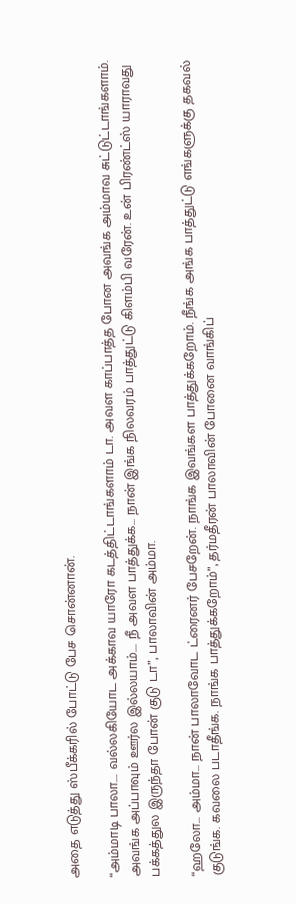அதை எடுத்து ஸ்பீக்கரில் போட்டு பேச சொன்னான்.

“அம்மாடி பாலா…. வல்லகியோட அக்காவ யாரோ கடத்திட்டாங்களாம் டா. அவள காப்பாத்த போன அவங்க அம்மாவ சுட்டுட்டாங்களாம். அவங்க அப்பாவும் ஊர்ல இல்லயாம்…. நீ அவள பாத்துக்க… நான் இங்க நிலவரம் பாத்துட்டு கிளம்பி வரேன். உன் பிரண்ட்ஸ் யாராவது பக்கத்துல இருந்தா போன் குடு டா”, பாலாவின் அம்மா.

“ஹலோ… அம்மா… நான் பாலாவோட ட்ரைனர் பேசறேன். நாங்க இவங்கள பாத்துக்கறோம். நீங்க அங்க பாத்துட்டு எங்களுக்கு தகவல் குடுங்க. கவலை படாதீங்க. நாங்க பாத்துக்கறோம்”, தர்மதீரன் பாலாவின் போனை வாங்கிப்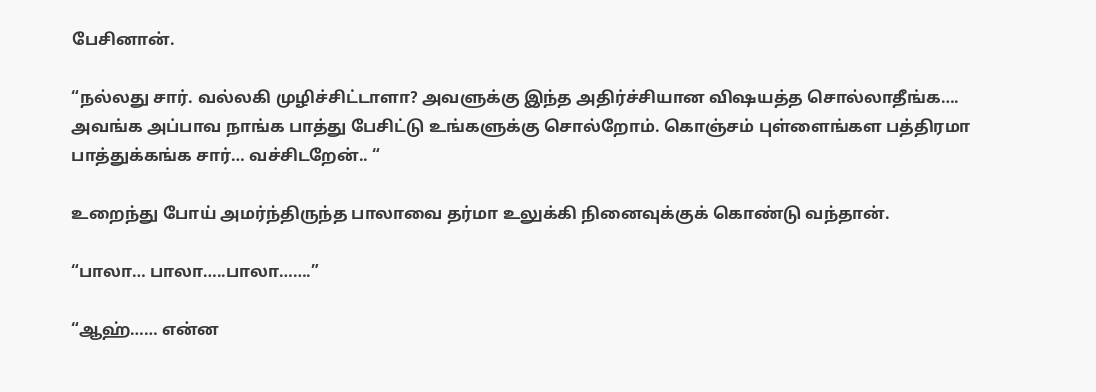பேசினான்.

“நல்லது சார். வல்லகி முழிச்சிட்டாளா? அவளுக்கு இந்த அதிர்ச்சியான விஷயத்த சொல்லாதீங்க…. அவங்க அப்பாவ நாங்க பாத்து பேசிட்டு உங்களுக்கு சொல்றோம். கொஞ்சம் புள்ளைங்கள பத்திரமா பாத்துக்கங்க சார்… வச்சிடறேன்.. “

உறைந்து போய் அமர்ந்திருந்த பாலாவை தர்மா உலுக்கி நினைவுக்குக் கொண்டு வந்தான்.

“பாலா… பாலா…..பாலா…….”

“ஆஹ்…… என்ன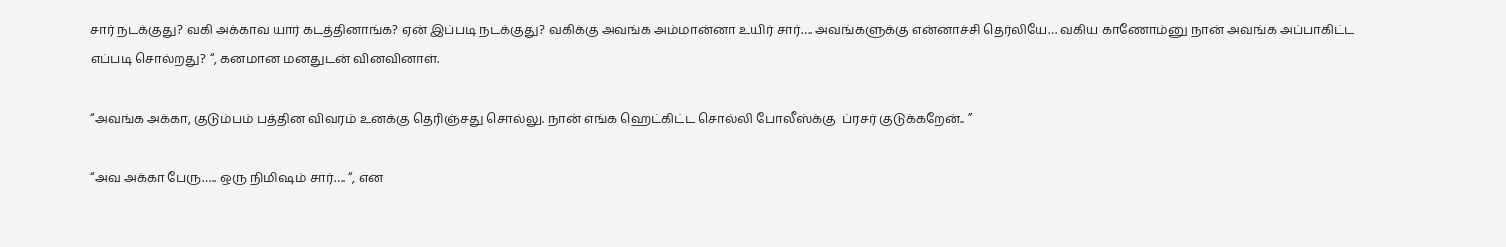சார் நடக்குது? வகி அக்காவ யார் கடத்தினாங்க? ஏன் இப்படி நடக்குது? வகிக்கு அவங்க அம்மான்னா உயிர் சார்…. அவங்களுக்கு என்னாச்சி தெர்லியே… வகிய காணோம்னு நான் அவங்க அப்பாகிட்ட எப்படி சொல்றது? “, கனமான மனதுடன் வினவினாள்.

“அவங்க அக்கா, குடும்பம் பத்தின விவரம் உனக்கு தெரிஞ்சது சொல்லு. நான் எங்க ஹெட்கிட்ட சொல்லி போலீஸ்க்கு  ப்ரசர் குடுக்கறேன்.. ”

“அவ அக்கா பேரு….. ஒரு நிமிஷம் சார்…. “, என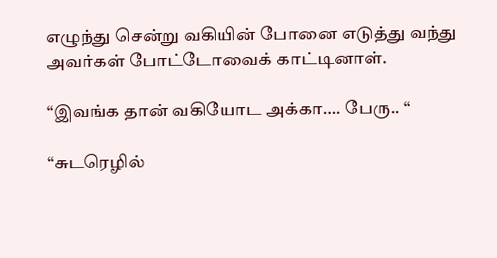எழுந்து சென்று வகியின் போனை எடுத்து வந்து அவர்கள் போட்டோவைக் காட்டினாள்.

“இவங்க தான் வகியோட அக்கா…. பேரு.. “

“சுடரெழில்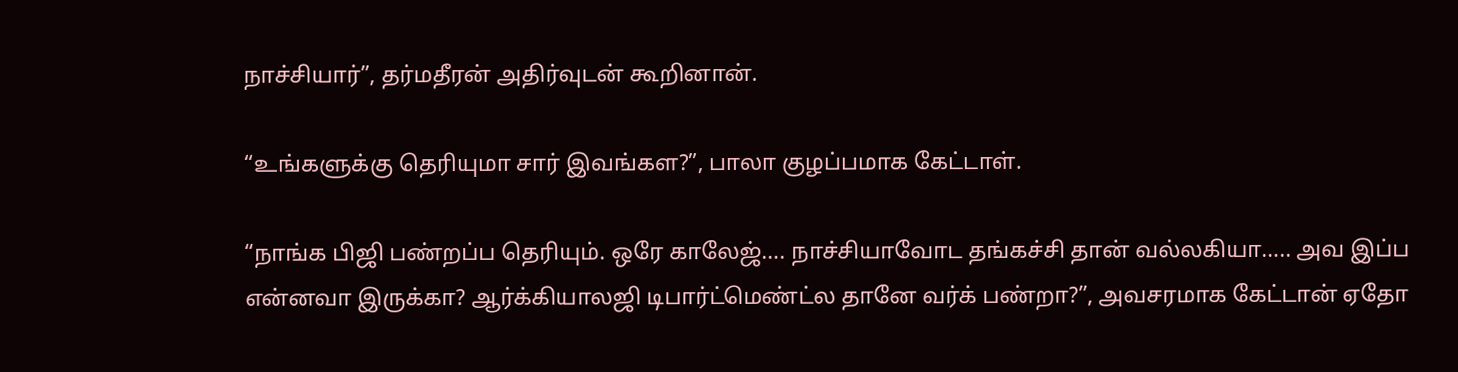நாச்சியார்”, தர்மதீரன் அதிர்வுடன் கூறினான்.

“உங்களுக்கு தெரியுமா சார் இவங்கள?”, பாலா குழப்பமாக கேட்டாள்.

“நாங்க பிஜி பண்றப்ப தெரியும். ஒரே காலேஜ்…. நாச்சியாவோட தங்கச்சி தான் வல்லகியா….. அவ இப்ப என்னவா இருக்கா? ஆர்க்கியாலஜி டிபார்ட்மெண்ட்ல தானே வர்க் பண்றா?”, அவசரமாக கேட்டான் ஏதோ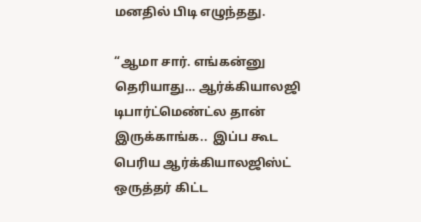மனதில் பிடி எழுந்தது.

“ஆமா சார். எங்கன்னு தெரியாது… ஆர்க்கியாலஜி டிபார்ட்மெண்ட்ல தான் இருக்காங்க..  இப்ப கூட பெரிய ஆர்க்கியாலஜிஸ்ட் ஒருத்தர் கிட்ட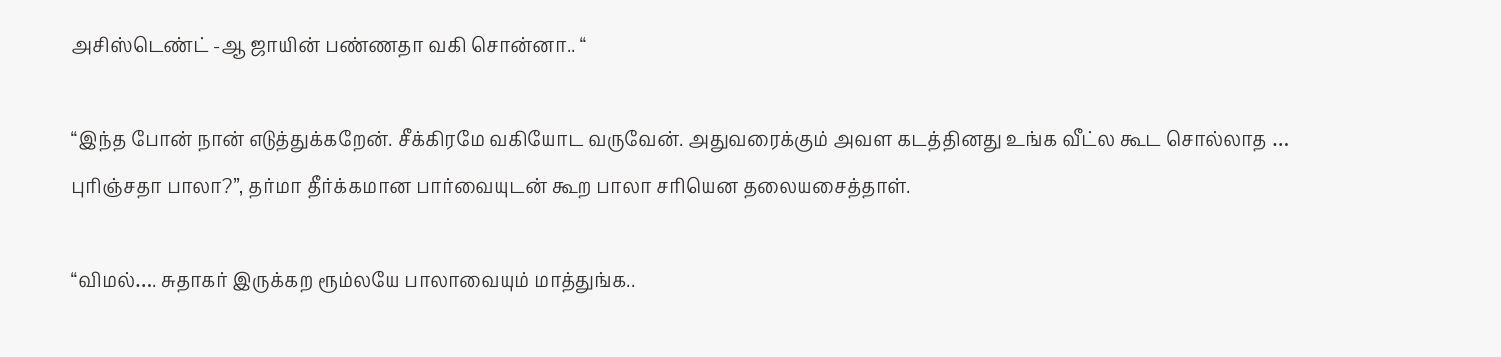அசிஸ்டெண்ட் -ஆ ஜாயின் பண்ணதா வகி சொன்னா.. “

“இந்த போன் நான் எடுத்துக்கறேன். சீக்கிரமே வகியோட வருவேன். அதுவரைக்கும் அவள கடத்தினது உங்க வீட்ல கூட சொல்லாத … புரிஞ்சதா பாலா?”, தர்மா தீர்க்கமான பார்வையுடன் கூற பாலா சரியென தலையசைத்தாள்.

“விமல்…. சுதாகர் இருக்கற ரூம்லயே பாலாவையும் மாத்துங்க..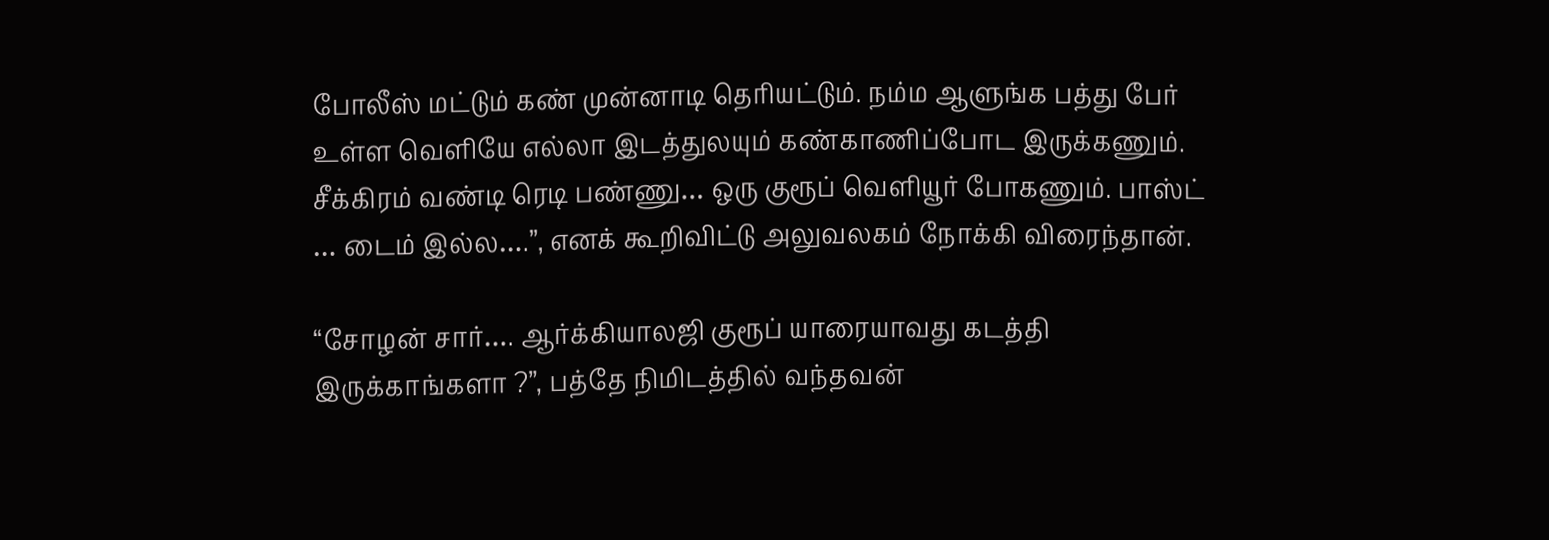போலீஸ் மட்டும் கண் முன்னாடி தெரியட்டும். நம்ம ஆளுங்க பத்து பேர் உள்ள வெளியே எல்லா இடத்துலயும் கண்காணிப்போட இருக்கணும். சீக்கிரம் வண்டி ரெடி பண்ணு… ஒரு குரூப் வெளியூர் போகணும். பாஸ்ட் … டைம் இல்ல….”, எனக் கூறிவிட்டு அலுவலகம் நோக்கி விரைந்தான்.

“சோழன் சார்…. ஆர்க்கியாலஜி குரூப் யாரையாவது கடத்தி இருக்காங்களா ?”, பத்தே நிமிடத்தில் வந்தவன்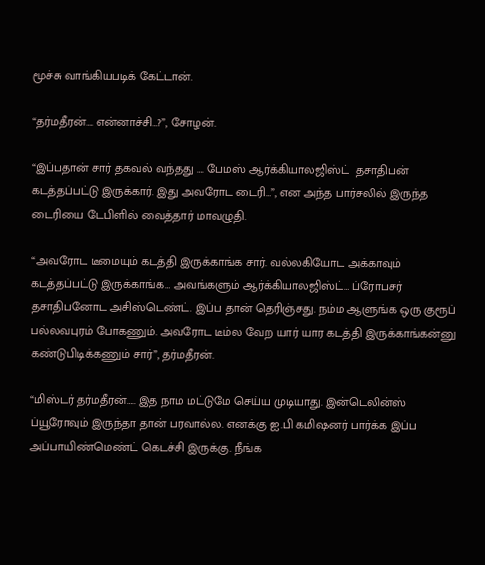மூச்சு வாங்கியபடிக் கேட்டான்.

“தர்மதீரன்…. என்னாச்சி…?”, சோழன்.

“இப்பதான் சார் தகவல் வந்தது …. பேமஸ் ஆர்க்கியாலஜிஸ்ட்  தசாதிபன் கடத்தப்பட்டு இருக்கார். இது அவரோட டைரி…”, என அந்த பார்சலில் இருந்த டைரியை டேபிளில் வைத்தார் மாவழுதி.

“அவரோட டீமையும் கடத்தி இருக்காங்க சார். வல்லகியோட அக்காவும் கடத்தப்பட்டு இருக்காங்க… அவங்களும் ஆர்க்கியாலஜிஸ்ட்… ப்ரோபசர் தசாதிபனோட அசிஸ்டெண்ட். இப்ப தான் தெரிஞ்சது. நம்ம ஆளுங்க ஒரு குரூப் பல்லவபுரம் போகணும். அவரோட டீம்ல வேற யார் யார கடத்தி இருக்காங்கன்னு கண்டுபிடிக்கணும் சார்”, தர்மதீரன்.

“மிஸ்டர் தர்மதீரன்….. இத நாம மட்டுமே செய்ய முடியாது. இன்டெலின்ஸ் ப்யூரோவும் இருந்தா தான் பரவால்ல. எனக்கு ஐ.பி கமிஷனர் பார்க்க இப்ப அப்பாயிண்மெண்ட் கெடச்சி இருக்கு. நீங்க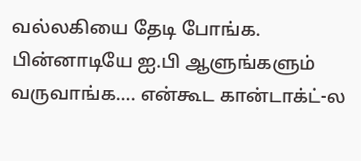வல்லகியை தேடி போங்க. பின்னாடியே ஐ.பி ஆளுங்களும் வருவாங்க…. என்கூட கான்டாக்ட்-ல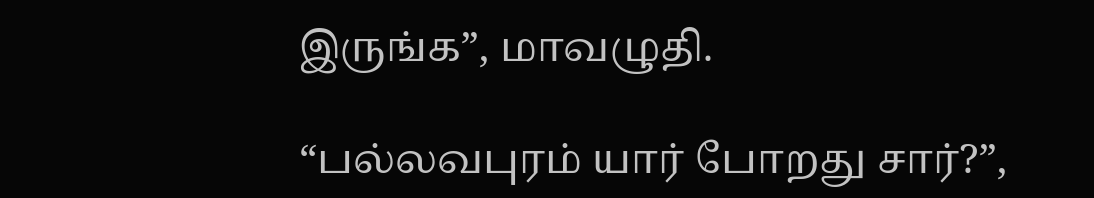இருங்க”, மாவழுதி.

“பல்லவபுரம் யார் போறது சார்?”,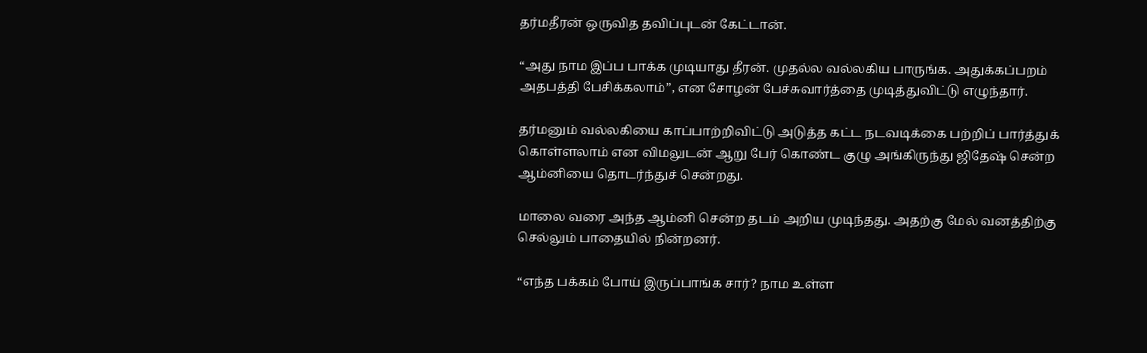தர்மதீரன் ஒருவித தவிப்புடன் கேட்டான்.

“அது நாம இப்ப பாக்க முடியாது தீரன். முதல்ல வல்லகிய பாருங்க. அதுக்கப்பறம் அதபத்தி பேசிக்கலாம்”, என சோழன் பேச்சுவார்த்தை முடித்துவிட்டு எழுந்தார்.

தர்மனும் வல்லகியை காப்பாற்றிவிட்டு அடுத்த கட்ட நடவடிக்கை பற்றிப் பார்த்துக் கொள்ளலாம் என விமலுடன் ஆறு பேர் கொண்ட குழு அங்கிருந்து ஜிதேஷ் சென்ற ஆம்னியை தொடர்ந்துச் சென்றது.

மாலை வரை அந்த ஆம்னி சென்ற தடம் அறிய முடிந்தது. அதற்கு மேல் வனத்திற்கு செல்லும் பாதையில் நின்றனர்.

“எந்த பக்கம் போய் இருப்பாங்க சார்? நாம உள்ள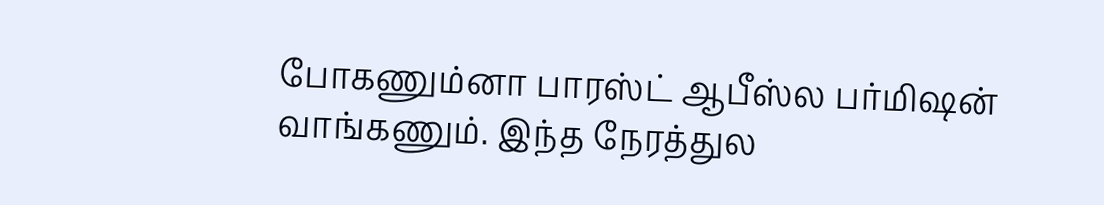போகணும்னா பாரஸ்ட் ஆபீஸ்ல பர்மிஷன் வாங்கணும். இந்த நேரத்துல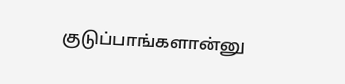குடுப்பாங்களான்னு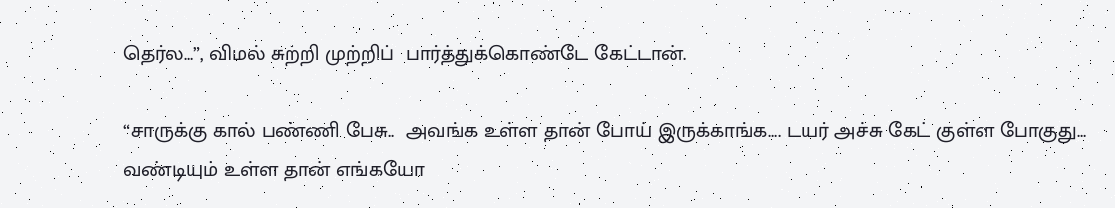தெர்ல…”, விமல் சுற்றி முற்றிப்  பார்த்துக்கொண்டே கேட்டான்.

“சாருக்கு கால் பண்ணி பேசு..  அவங்க உள்ள தான் போய் இருக்காங்க…. டயர் அச்சு கேட் குள்ள போகுது… வண்டியும் உள்ள தான் எங்கயோ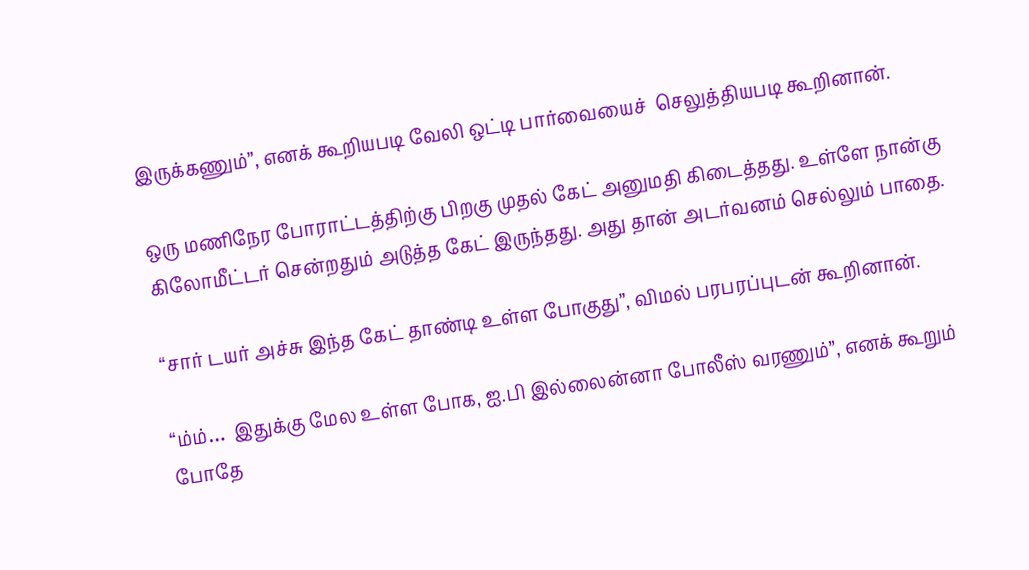இருக்கணும்”, எனக் கூறியபடி வேலி ஒட்டி பார்வையைச்  செலுத்தியபடி கூறினான்.

ஒரு மணிநேர போராட்டத்திற்கு பிறகு முதல் கேட் அனுமதி கிடைத்தது. உள்ளே நான்கு கிலோமீட்டர் சென்றதும் அடுத்த கேட் இருந்தது. அது தான் அடர்வனம் செல்லும் பாதை.

“சார் டயர் அச்சு இந்த கேட் தாண்டி உள்ள போகுது”, விமல் பரபரப்புடன் கூறினான்.

“ம்ம்…  இதுக்கு மேல உள்ள போக, ஐ.பி இல்லைன்னா போலீஸ் வரணும்”, எனக் கூறும் போதே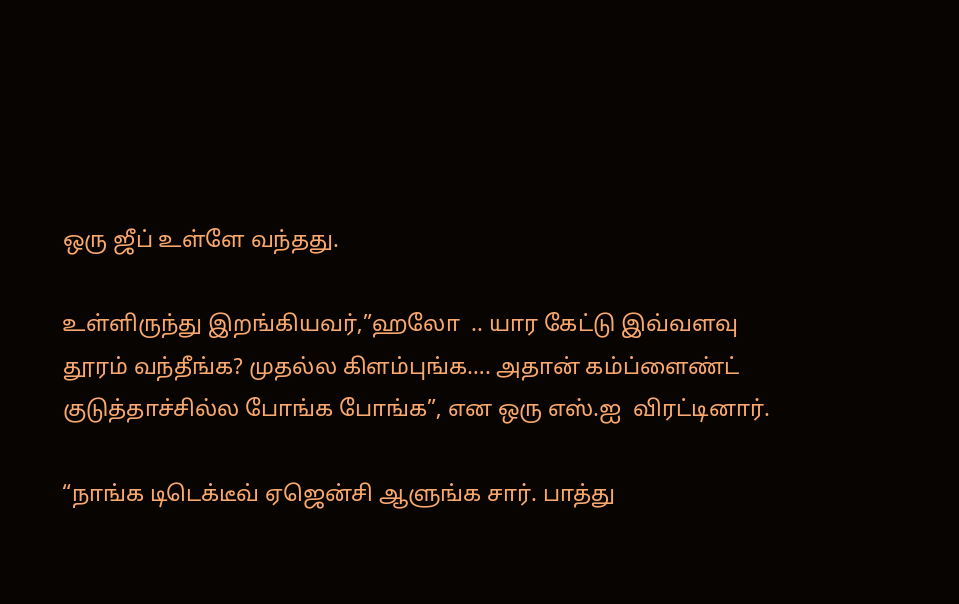ஒரு ஜீப் உள்ளே வந்தது.

உள்ளிருந்து இறங்கியவர்,”ஹலோ  .. யார கேட்டு இவ்வளவு தூரம் வந்தீங்க? முதல்ல கிளம்புங்க…. அதான் கம்ப்ளைண்ட் குடுத்தாச்சில்ல போங்க போங்க”, என ஒரு எஸ்.ஐ  விரட்டினார்.

“நாங்க டிடெக்டீவ் ஏஜென்சி ஆளுங்க சார். பாத்து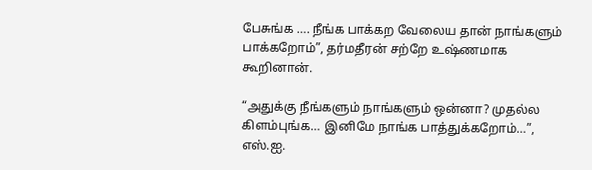பேசுங்க …. நீங்க பாக்கற வேலைய தான் நாங்களும் பாக்கறோம்”, தர்மதீரன் சற்றே உஷ்ணமாக கூறினான்.

“அதுக்கு நீங்களும் நாங்களும் ஒன்னா? முதல்ல கிளம்புங்க… இனிமே நாங்க பாத்துக்கறோம்…”, எஸ்.ஐ.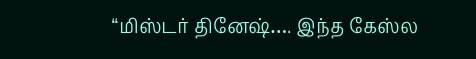“மிஸ்டர் தினேஷ்…. இந்த கேஸ்ல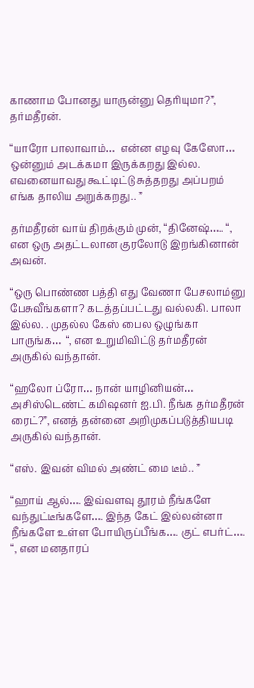காணாம போனது யாருன்னு தெரியுமா?”, தர்மதீரன்.

“யாரோ பாலாவாம்…  என்ன எழவு கேஸோ…  ஒன்னும் அடக்கமா இருக்கறது இல்ல. எவனையாவது கூட்டிட்டு சுத்தறது அப்பறம் எங்க தாலிய அறுக்கறது.. ”

தர்மதீரன் வாய் திறக்கும் முன், “தினேஷ்….. “, என ஒரு அதட்டலான குரலோடு இறங்கினான் அவன்.

“ஒரு பொண்ண பத்தி எது வேணா பேசலாம்னு பேசுவீங்களா? கடத்தப்பட்டது வல்லகி. பாலா இல்ல. . முதல்ல கேஸ் பைல ஒழுங்கா பாருங்க…  “, என உறுமிவிட்டு தர்மதீரன் அருகில் வந்தான்.

“ஹலோ ப்ரோ… நான் யாழினியன்… அசிஸ்டெண்ட் கமிஷனர் ஐ.பி. நீங்க தர்மதீரன் ரைட்?”, எனத் தன்னை அறிமுகப்படுத்தியபடி அருகில் வந்தான்.

“எஸ். இவன் விமல் அண்ட் மை டீம்.. ”

“ஹாய் ஆல்…. இவ்வளவு தூரம் நீங்களே வந்துட்டீங்களே…. இந்த கேட் இல்லன்னா நீங்களே உள்ள போயிருப்பீங்க…. குட் எபர்ட்…. “, என மனதாரப்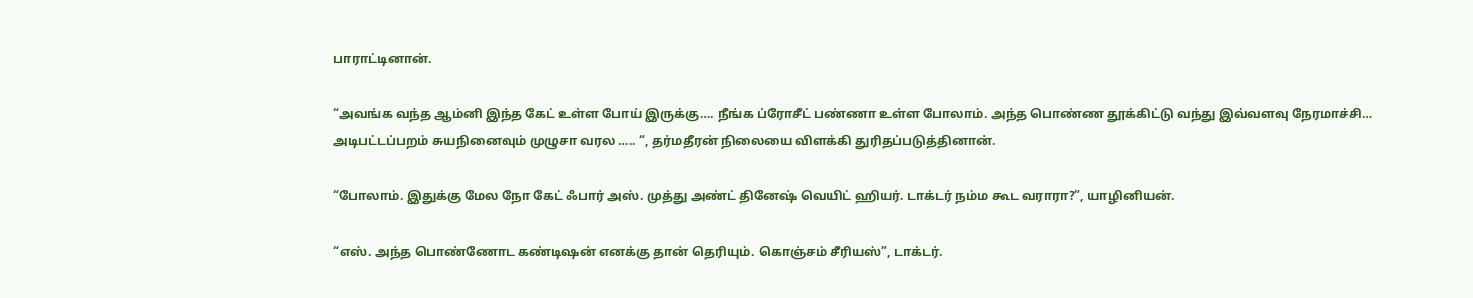பாராட்டினான்.

“அவங்க வந்த ஆம்னி இந்த கேட் உள்ள போய் இருக்கு…. நீங்க ப்ரோசீட் பண்ணா உள்ள போலாம். அந்த பொண்ண தூக்கிட்டு வந்து இவ்வளவு நேரமாச்சி… அடிபட்டப்பறம் சுயநினைவும் முழுசா வரல ….. “, தர்மதீரன் நிலையை விளக்கி துரிதப்படுத்தினான்.

“போலாம். இதுக்கு மேல நோ கேட் ஃபார் அஸ். முத்து அண்ட் தினேஷ் வெயிட் ஹியர். டாக்டர் நம்ம கூட வராரா?”, யாழினியன்.

“எஸ். அந்த பொண்ணோட கண்டிஷன் எனக்கு தான் தெரியும். கொஞ்சம் சீரியஸ்”, டாக்டர்.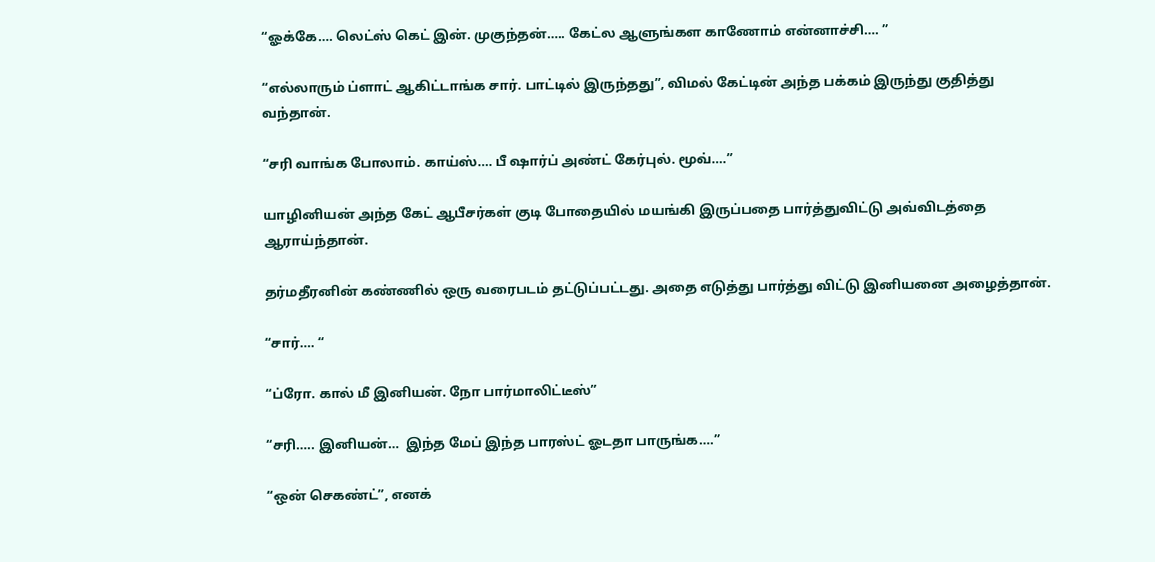“ஓக்கே…. லெட்ஸ் கெட் இன். முகுந்தன்….. கேட்ல ஆளுங்கள காணோம் என்னாச்சி…. ”

“எல்லாரும் ப்ளாட் ஆகிட்டாங்க சார். பாட்டில் இருந்தது”, விமல் கேட்டின் அந்த பக்கம் இருந்து குதித்து வந்தான்.

“சரி வாங்க போலாம். காய்ஸ்…. பீ ஷார்ப் அண்ட் கேர்புல். மூவ்….”

யாழினியன் அந்த கேட் ஆபீசர்கள் குடி போதையில் மயங்கி இருப்பதை பார்த்துவிட்டு அவ்விடத்தை ஆராய்ந்தான்.

தர்மதீரனின் கண்ணில் ஒரு வரைபடம் தட்டுப்பட்டது. அதை எடுத்து பார்த்து விட்டு இனியனை அழைத்தான்.

“சார்…. “

“ப்ரோ. கால் மீ இனியன். நோ பார்மாலிட்டீஸ்”

“சரி….. இனியன்…  இந்த மேப் இந்த பாரஸ்ட் ஓடதா பாருங்க….”

“ஒன் செகண்ட்”, எனக்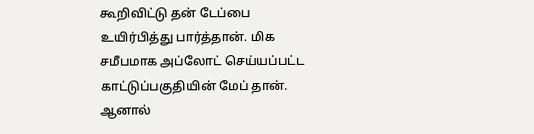கூறிவிட்டு தன் டேப்பை உயிர்பித்து பார்த்தான். மிக சமீபமாக அப்லோட் செய்யப்பட்ட காட்டுப்பகுதியின் மேப் தான். ஆனால்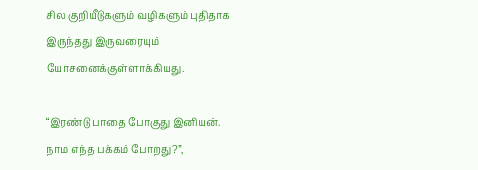சில குறியீடுகளும் வழிகளும் புதிதாக இருந்தது இருவரையும் யோசனைக்குள்ளாக்கியது.

“இரண்டு பாதை போகுது இனியன். நாம எந்த பக்கம் போறது?”,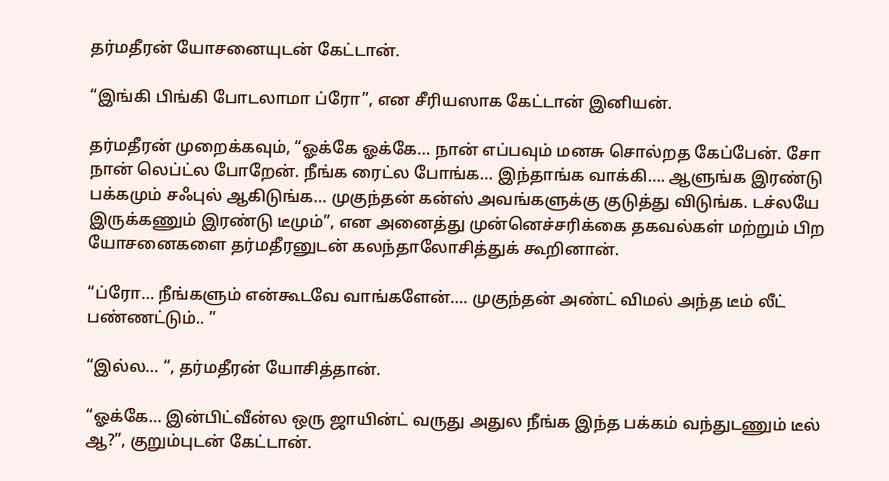தர்மதீரன் யோசனையுடன் கேட்டான்.

“இங்கி பிங்கி போடலாமா ப்ரோ”, என சீரியஸாக கேட்டான் இனியன்.

தர்மதீரன் முறைக்கவும், “ஓக்கே ஓக்கே… நான் எப்பவும் மனசு சொல்றத கேப்பேன். சோ நான் லெப்ட்ல போறேன். நீங்க ரைட்ல போங்க… இந்தாங்க வாக்கி…. ஆளுங்க இரண்டு பக்கமும் சஃபுல் ஆகிடுங்க… முகுந்தன் கன்ஸ் அவங்களுக்கு குடுத்து விடுங்க. டச்லயே இருக்கணும் இரண்டு டீமும்”, என அனைத்து முன்னெச்சரிக்கை தகவல்கள் மற்றும் பிற யோசனைகளை தர்மதீரனுடன் கலந்தாலோசித்துக் கூறினான்.

“ப்ரோ… நீங்களும் என்கூடவே வாங்களேன்…. முகுந்தன் அண்ட் விமல் அந்த டீம் லீட் பண்ணட்டும்.. ”

“இல்ல… “, தர்மதீரன் யோசித்தான்.

“ஓக்கே… இன்பிட்வீன்ல ஒரு ஜாயின்ட் வருது அதுல நீங்க இந்த பக்கம் வந்துடணும் டீல் ஆ?”, குறும்புடன் கேட்டான்.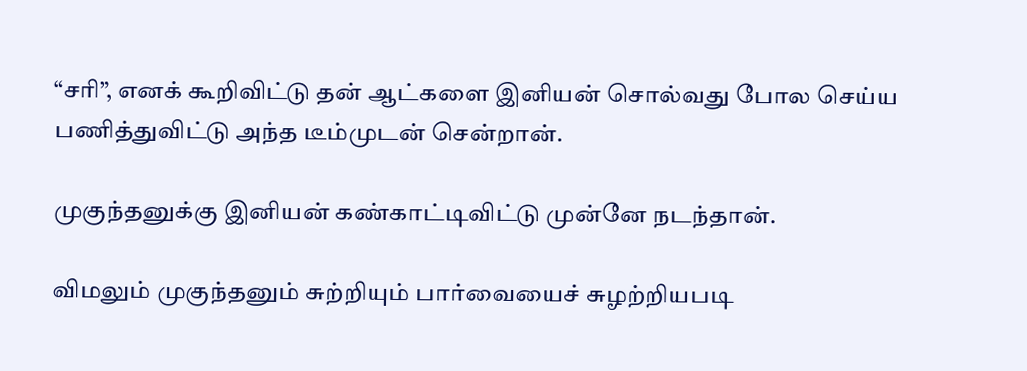“சரி”, எனக் கூறிவிட்டு தன் ஆட்களை இனியன் சொல்வது போல செய்ய பணித்துவிட்டு அந்த டீம்முடன் சென்றான்.

முகுந்தனுக்கு இனியன் கண்காட்டிவிட்டு முன்னே நடந்தான்.

விமலும் முகுந்தனும் சுற்றியும் பார்வையைச் சுழற்றியபடி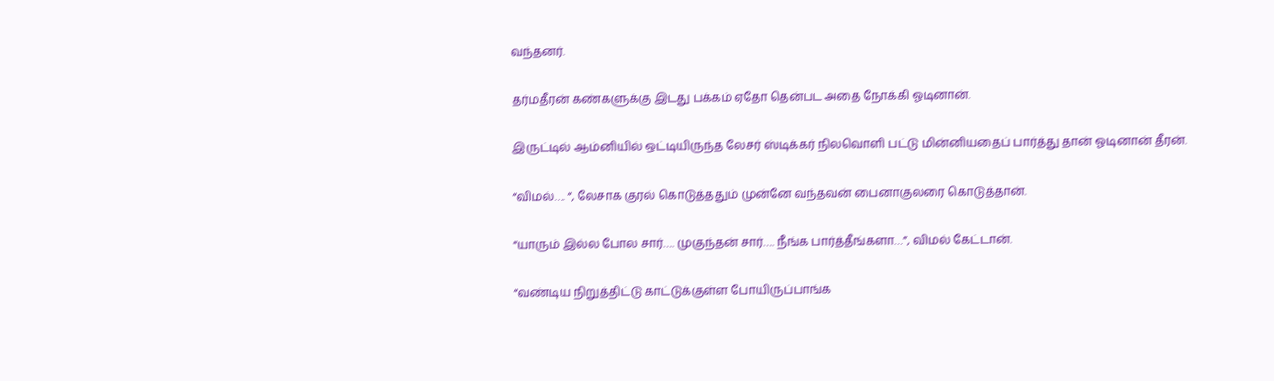வந்தனர்.

தர்மதீரன் கண்களுக்கு இடது பக்கம் ஏதோ தென்பட அதை நோக்கி ஓடினான்.

இருட்டில் ஆம்னியில் ஒட்டியிருந்த லேசர் ஸ்டிக்கர் நிலவொளி பட்டு மின்னியதைப் பார்த்து தான் ஓடினான் தீரன்.

“விமல்…. “, லேசாக குரல் கொடுத்ததும் முன்னே வந்தவன் பைனாகுலரை கொடுத்தான்.

“யாரும் இல்ல போல சார்…. முகுந்தன் சார்…. நீங்க பார்த்தீங்களா…”, விமல் கேட்டான்.

“வண்டிய நிறுத்திட்டு காட்டுக்குள்ள போயிருப்பாங்க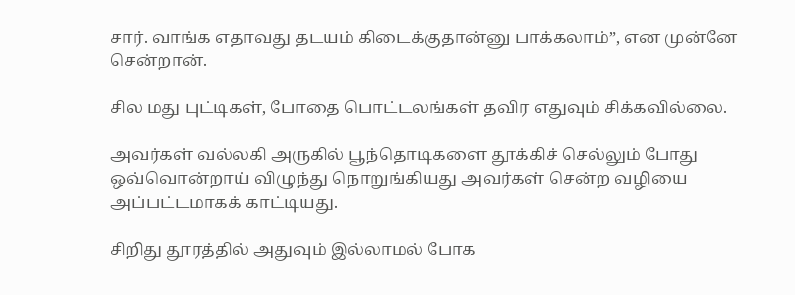சார். வாங்க எதாவது தடயம் கிடைக்குதான்னு பாக்கலாம்”, என முன்னே சென்றான்.

சில மது புட்டிகள், போதை பொட்டலங்கள் தவிர எதுவும் சிக்கவில்லை.

அவர்கள் வல்லகி அருகில் பூந்தொடிகளை தூக்கிச் செல்லும் போது ஒவ்வொன்றாய் விழுந்து நொறுங்கியது அவர்கள் சென்ற வழியை அப்பட்டமாகக் காட்டியது.

சிறிது தூரத்தில் அதுவும் இல்லாமல் போக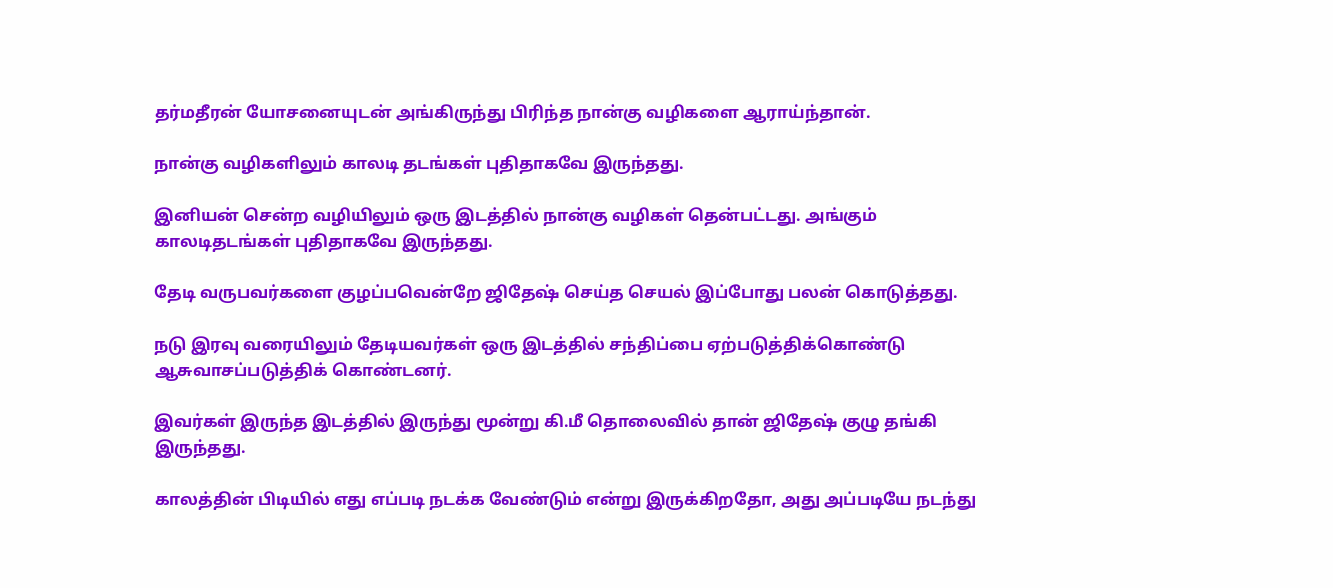தர்மதீரன் யோசனையுடன் அங்கிருந்து பிரிந்த நான்கு வழிகளை ஆராய்ந்தான்.

நான்கு வழிகளிலும் காலடி தடங்கள் புதிதாகவே இருந்தது.

இனியன் சென்ற வழியிலும் ஒரு இடத்தில் நான்கு வழிகள் தென்பட்டது. அங்கும் காலடிதடங்கள் புதிதாகவே இருந்தது.

தேடி வருபவர்களை குழப்பவென்றே ஜிதேஷ் செய்த செயல் இப்போது பலன் கொடுத்தது.

நடு இரவு வரையிலும் தேடியவர்கள் ஒரு இடத்தில் சந்திப்பை ஏற்படுத்திக்கொண்டு ஆசுவாசப்படுத்திக் கொண்டனர்.

இவர்கள் இருந்த இடத்தில் இருந்து மூன்று கி.மீ தொலைவில் தான் ஜிதேஷ் குழு தங்கி இருந்தது.

காலத்தின் பிடியில் எது எப்படி நடக்க வேண்டும் என்று இருக்கிறதோ, அது அப்படியே நடந்து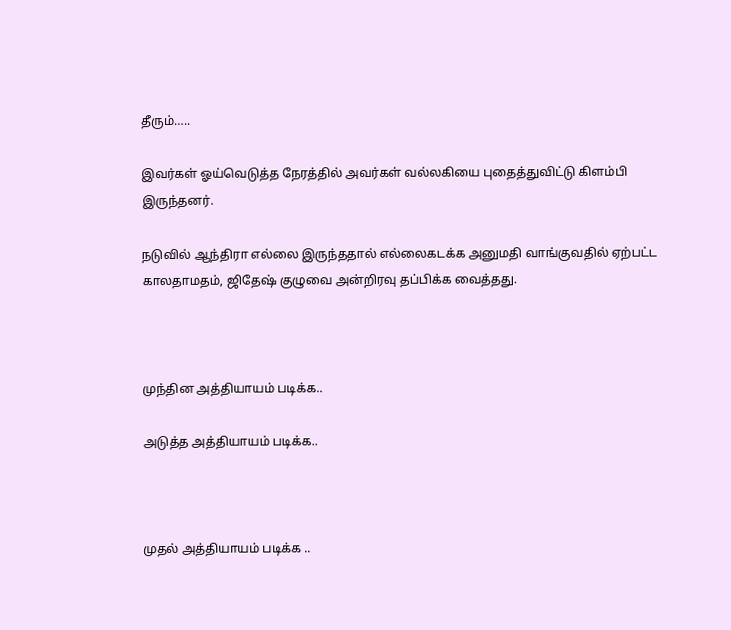தீரும்…..

இவர்கள் ஓய்வெடுத்த நேரத்தில் அவர்கள் வல்லகியை புதைத்துவிட்டு கிளம்பி இருந்தனர்.

நடுவில் ஆந்திரா எல்லை இருந்ததால் எல்லைகடக்க அனுமதி வாங்குவதில் ஏற்பட்ட காலதாமதம், ஜிதேஷ் குழுவை அன்றிரவு தப்பிக்க வைத்தது.



முந்தின அத்தியாயம் படிக்க..

அடுத்த அத்தியாயம் படிக்க..



முதல் அத்தியாயம் படிக்க ..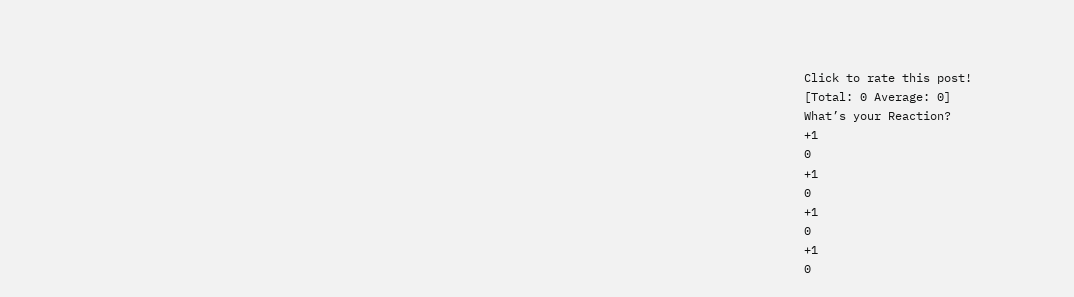Click to rate this post!
[Total: 0 Average: 0]
What’s your Reaction?
+1
0
+1
0
+1
0
+1
0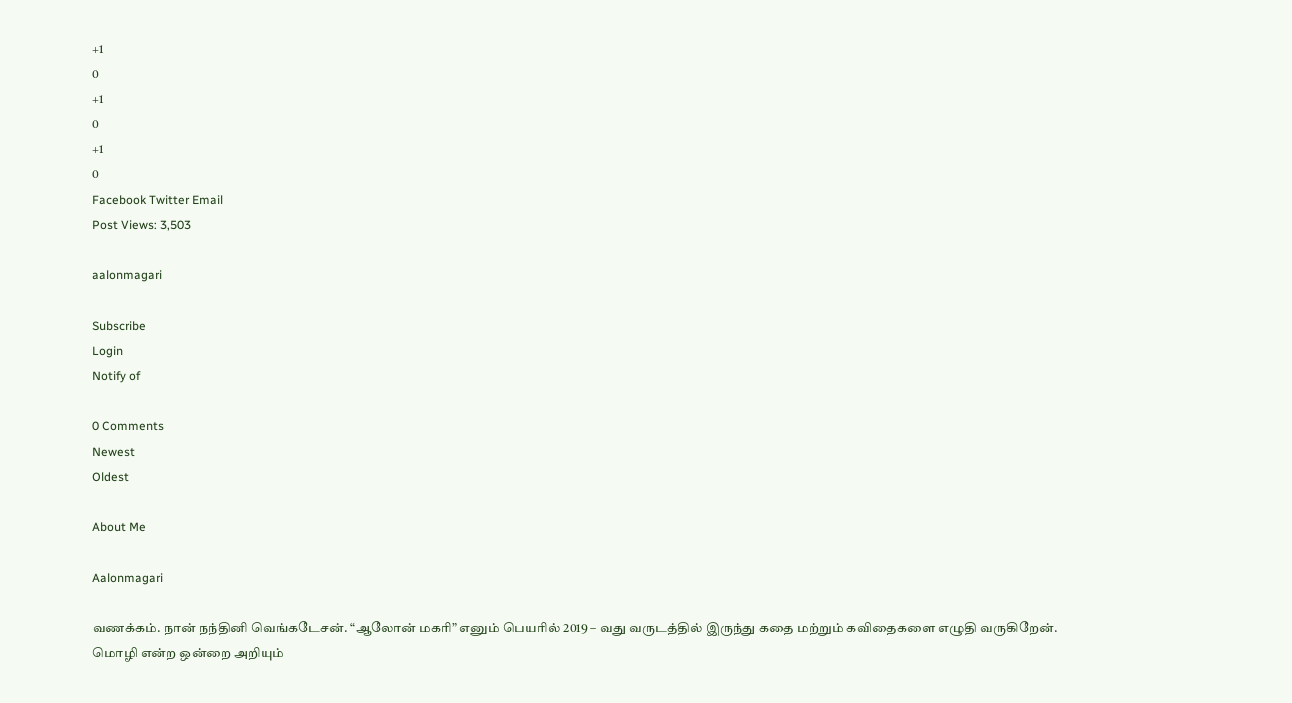+1
0
+1
0
+1
0
Facebook Twitter Email
Post Views: 3,503

aalonmagari

Subscribe
Login
Notify of

0 Comments
Newest
Oldest

About Me

Aalonmagari

வணக்கம். நான் நந்தினி வெங்கடேசன். “ஆலோன் மகரி” எனும் பெயரில் 2019 – வது வருடத்தில் இருந்து கதை மற்றும் கவிதைகளை எழுதி வருகிறேன்.
மொழி என்ற ஒன்றை அறியும்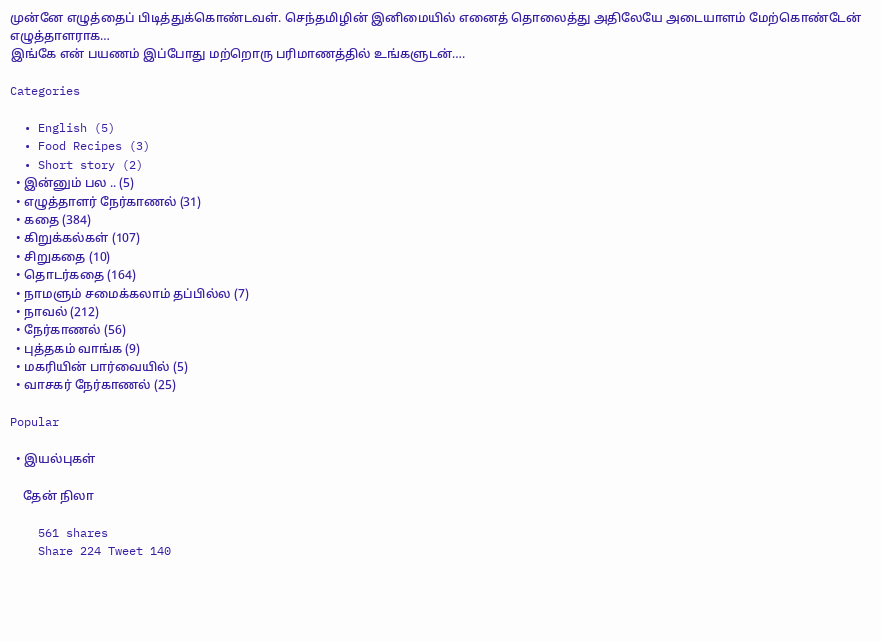முன்னே எழுத்தைப் பிடித்துக்கொண்டவள். செந்தமிழின் இனிமையில் எனைத் தொலைத்து அதிலேயே அடையாளம் மேற்கொண்டேன் எழுத்தாளராக…
இங்கே என் பயணம் இப்போது மற்றொரு பரிமாணத்தில் உங்களுடன்….

Categories

  • English (5)
  • Food Recipes (3)
  • Short story (2)
  • இன்னும் பல .. (5)
  • எழுத்தாளர் நேர்காணல் (31)
  • கதை (384)
  • கிறுக்கல்கள் (107)
  • சிறுகதை (10)
  • தொடர்கதை (164)
  • நாமளும் சமைக்கலாம் தப்பில்ல (7)
  • நாவல் (212)
  • நேர்காணல் (56)
  • புத்தகம் வாங்க (9)
  • மகரியின் பார்வையில் (5)
  • வாசகர் நேர்காணல் (25)

Popular

  • இயல்புகள்

    தேன் நிலா

    561 shares
    Share 224 Tweet 140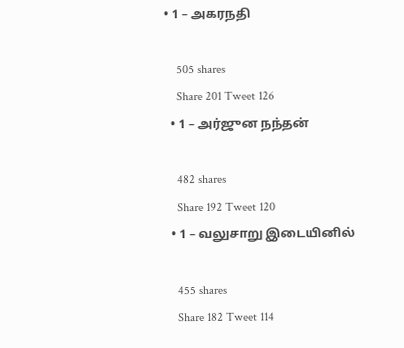• 1 – அகரநதி

    505 shares
    Share 201 Tweet 126
  • 1 – அர்ஜுன நந்தன்

    482 shares
    Share 192 Tweet 120
  • 1 – வலுசாறு இடையினில்

    455 shares
    Share 182 Tweet 114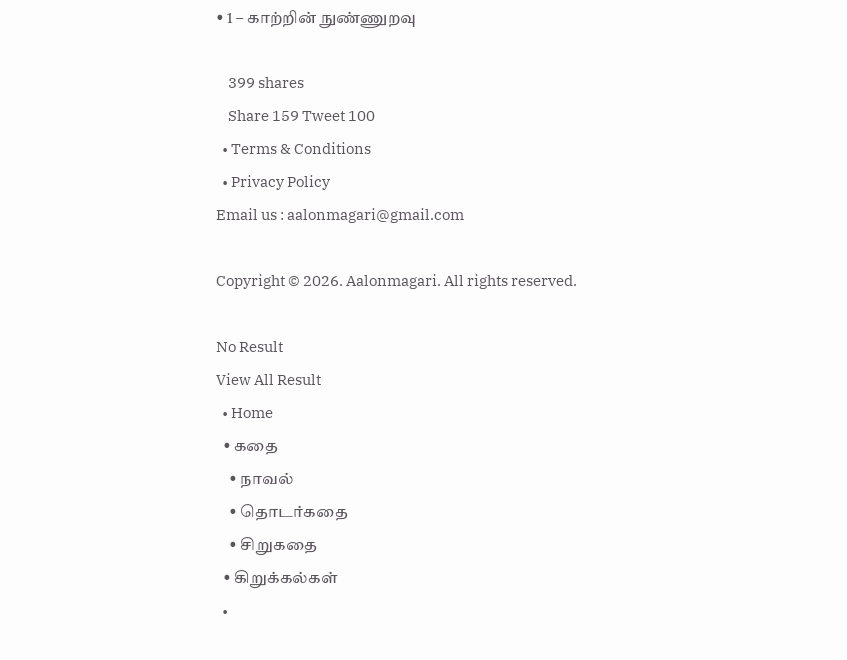• 1 – காற்றின் நுண்ணுறவு

    399 shares
    Share 159 Tweet 100
  • Terms & Conditions
  • Privacy Policy
Email us : aalonmagari@gmail.com

Copyright © 2026. Aalonmagari. All rights reserved.

No Result
View All Result
  • Home
  • கதை
    • நாவல்
    • தொடர்கதை
    • சிறுகதை
  • கிறுக்கல்கள்
  •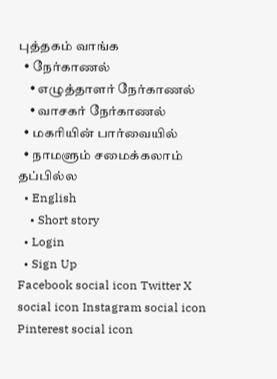புத்தகம் வாங்க
  • நேர்காணல்
    • எழுத்தாளர் நேர்காணல்
    • வாசகர் நேர்காணல்
  • மகரியின் பார்வையில்
  • நாமளும் சமைக்கலாம் தப்பில்ல
  • English
    • Short story
  • Login
  • Sign Up
Facebook social icon Twitter X social icon Instagram social icon Pinterest social icon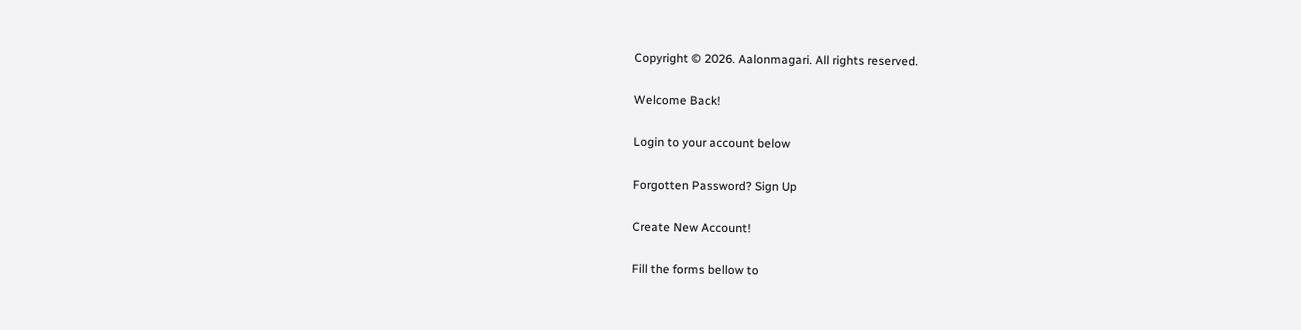Copyright © 2026. Aalonmagari. All rights reserved.

Welcome Back!

Login to your account below

Forgotten Password? Sign Up

Create New Account!

Fill the forms bellow to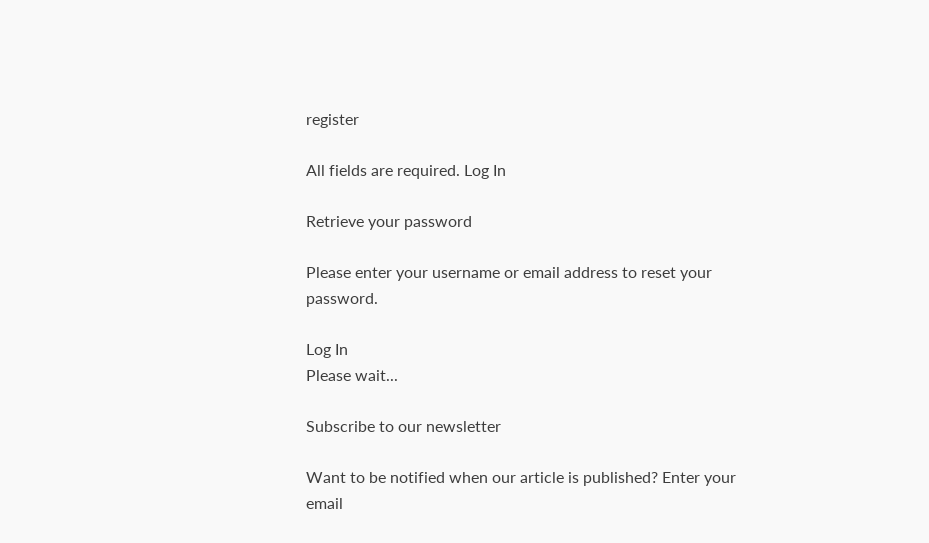register

All fields are required. Log In

Retrieve your password

Please enter your username or email address to reset your password.

Log In
Please wait...

Subscribe to our newsletter

Want to be notified when our article is published? Enter your email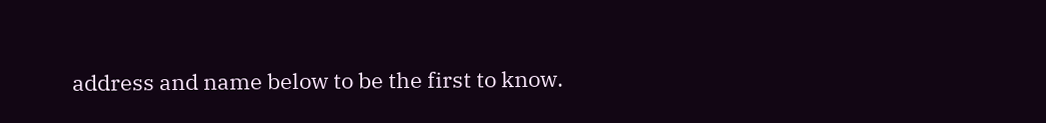address and name below to be the first to know.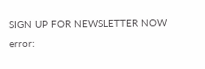SIGN UP FOR NEWSLETTER NOW
error: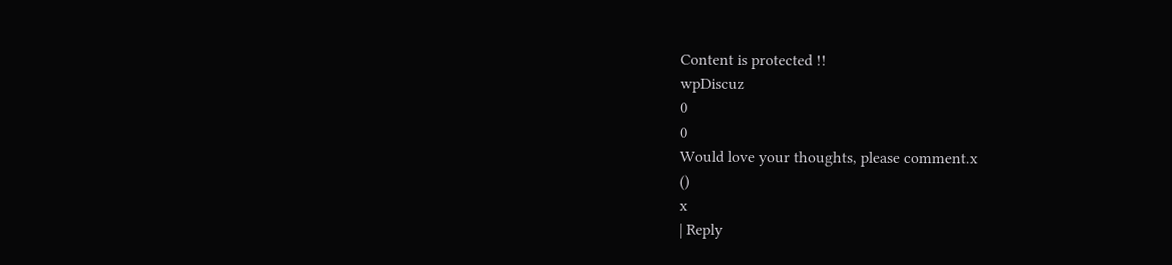Content is protected !!
wpDiscuz
0
0
Would love your thoughts, please comment.x
()
x
| Reply